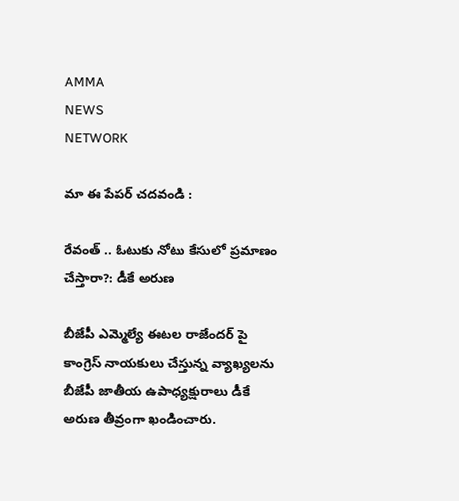AMMA
NEWS
NETWORK

మా ఈ పేపర్ చదవండి :

రేవంత్ .. ఓటుకు నోటు కేసులో ప్రమాణం చేస్తారా?: డీకే అరుణ

బీజేపీ ఎమ్మెల్యే ఈటల రాజేందర్ పై కాంగ్రెస్ నాయకులు చేస్తున్న వ్యాఖ్యలను బీజేపీ జాతీయ ఉపాధ్యక్షురాలు డీకే అరుణ తీవ్రంగా ఖండించారు.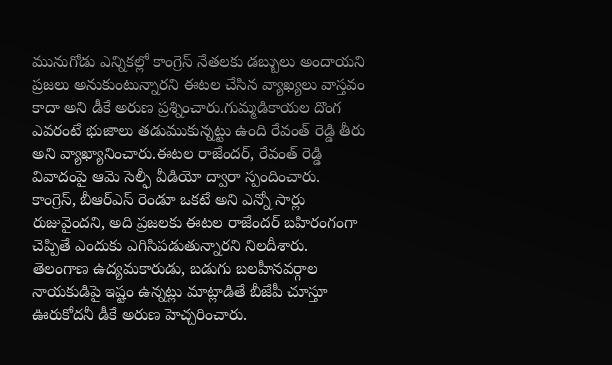మునుగోడు ఎన్నికల్లో కాంగ్రెస్ నేతలకు డబ్బులు అందాయని ప్రజలు అనుకుంటున్నారని ఈటల చేసిన వ్యాఖ్యలు వాస్తవం కాదా అని డీకే అరుణ ప్రశ్నించారు.గుమ్మడికాయల దొంగ ఎవరంటే భుజాలు తడుముకున్నట్టు ఉంది రేవంత్ రెడ్డి తీరు అని వ్యాఖ్యానించారు.ఈటల రాజేందర్, రేవంత్ రెడ్డి వివాదంపై ఆమె సెల్ఫీ వీడియో ద్వారా స్పందించారు. కాంగ్రెస్, బీఆర్ఎస్ రెండూ ఒకటే అని ఎన్నో సార్లు రుజువైందని, అది ప్రజలకు ఈటల రాజేందర్ బహిరంగంగా చెప్పితే ఎందుకు ఎగిసిపడుతున్నారని నిలదీశారు. తెలంగాణ ఉద్యమకారుడు, బడుగు బలహీనవర్గాల నాయకుడిపై ఇష్టం ఉన్నట్లు మాట్లాడితే బీజేపీ చూస్తూ ఊరుకోదనీ డీకే అరుణ హెచ్చరించారు.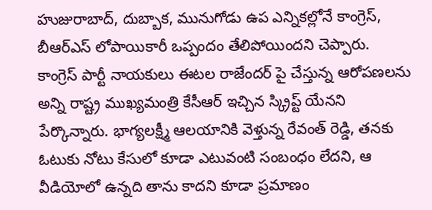హుజురాబాద్, దుబ్బాక, మునుగోడు ఉప ఎన్నికల్లోనే కాంగ్రెస్, బీఆర్ఎస్ లోపాయికారీ ఒప్పందం తేలిపోయిందని చెప్పారు. కాంగ్రెస్ పార్టీ నాయకులు ఈటల రాజేందర్ పై చేస్తున్న ఆరోపణలను అన్ని రాష్ట్ర ముఖ్యమంత్రి కేసీఆర్ ఇచ్చిన స్క్రిప్ట్ యేనని పేర్కొన్నారు. భాగ్యలక్ష్మీ ఆలయానికి వెళ్తున్న రేవంత్ రెడ్డి, తనకు ఓటుకు నోటు కేసులో కూడా ఎటువంటి సంబంధం లేదని, ఆ వీడియోలో ఉన్నది తాను కాదని కూడా ప్రమాణం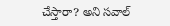చేస్తారా? అని సవాల్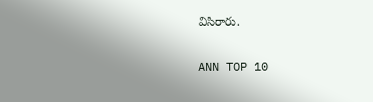విసిరారు.

ANN TOP 10